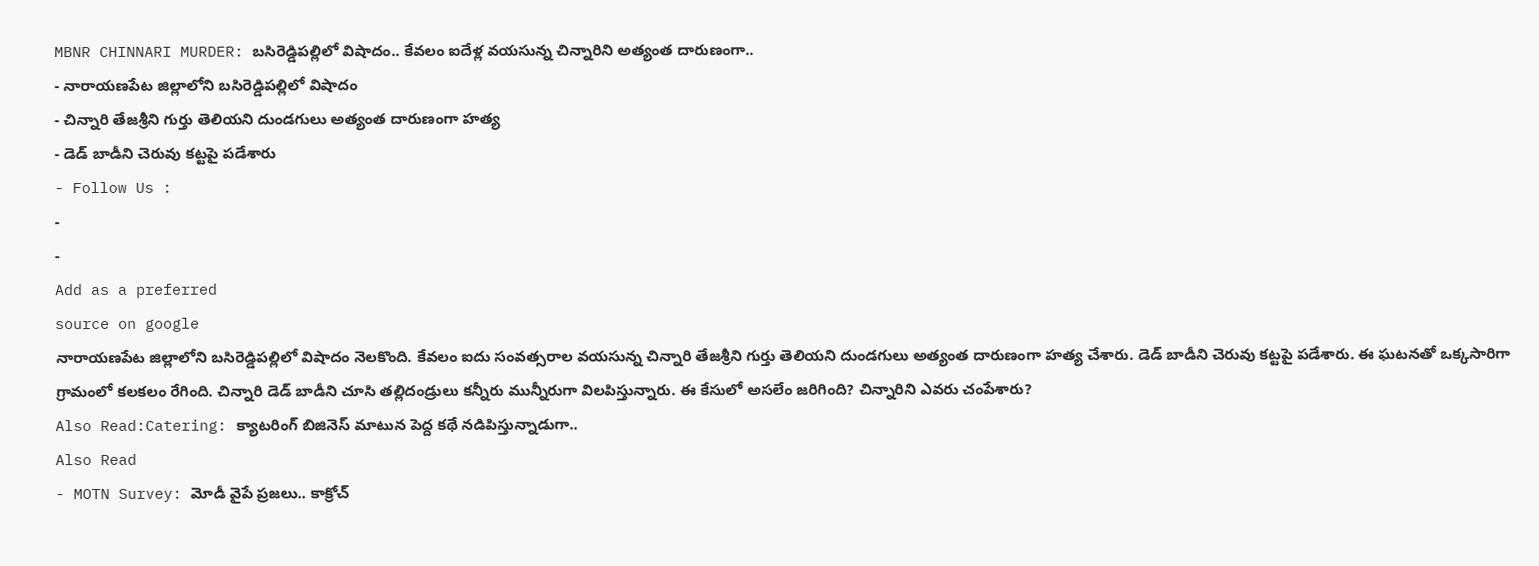MBNR CHINNARI MURDER: బసిరెడ్డిపల్లిలో విషాదం.. కేవలం ఐదేళ్ల వయసున్న చిన్నారిని అత్యంత దారుణంగా..
- నారాయణపేట జిల్లాలోని బసిరెడ్డిపల్లిలో విషాదం
- చిన్నారి తేజశ్రీని గుర్తు తెలియని దుండగులు అత్యంత దారుణంగా హత్య
- డెడ్ బాడీని చెరువు కట్టపై పడేశారు
- Follow Us :
-
-
Add as a preferred
source on google
నారాయణపేట జిల్లాలోని బసిరెడ్డిపల్లిలో విషాదం నెలకొంది. కేవలం ఐదు సంవత్సరాల వయసున్న చిన్నారి తేజశ్రీని గుర్తు తెలియని దుండగులు అత్యంత దారుణంగా హత్య చేశారు. డెడ్ బాడీని చెరువు కట్టపై పడేశారు. ఈ ఘటనతో ఒక్కసారిగా గ్రామంలో కలకలం రేగింది. చిన్నారి డెడ్ బాడీని చూసి తల్లిదండ్రులు కన్నీరు మున్నీరుగా విలపిస్తున్నారు. ఈ కేసులో అసలేం జరిగింది? చిన్నారిని ఎవరు చంపేశారు?
Also Read:Catering: క్యాటరింగ్ బిజినెస్ మాటున పెద్ద కథే నడిపిస్తున్నాడుగా..
Also Read
- MOTN Survey: మోడీ వైపే ప్రజలు.. కాక్రోచ్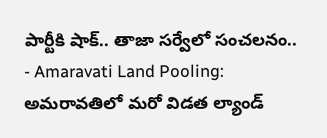పార్టీకి షాక్.. తాజా సర్వేలో సంచలనం..
- Amaravati Land Pooling: అమరావతిలో మరో విడత ల్యాండ్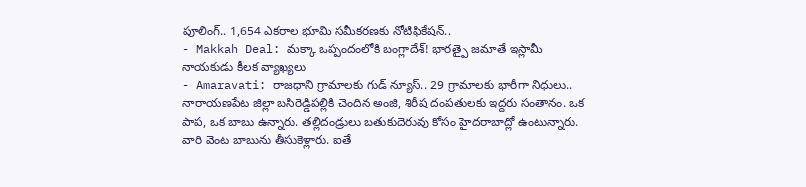పూలింగ్.. 1,654 ఎకరాల భూమి సమీకరణకు నోటిఫికేషన్..
- Makkah Deal: మక్కా ఒప్పందంలోకి బంగ్లాదేశ్! భారత్పై జమాతే ఇస్లామీ నాయకుడు కీలక వ్యాఖ్యలు
- Amaravati: రాజధాని గ్రామాలకు గుడ్ న్యూస్.. 29 గ్రామాలకు భారీగా నిధులు..
నారాయణపేట జిల్లా బసిరెడ్డిపల్లికి చెందిన అంజి, శిరీష దంపతులకు ఇద్దరు సంతానం. ఒక పాప, ఒక బాబు ఉన్నారు. తల్లిదండ్రులు బతుకుదెరువు కోసం హైదరాబాద్లో ఉంటున్నారు. వారి వెంట బాబును తీసుకెళ్లారు. ఐతే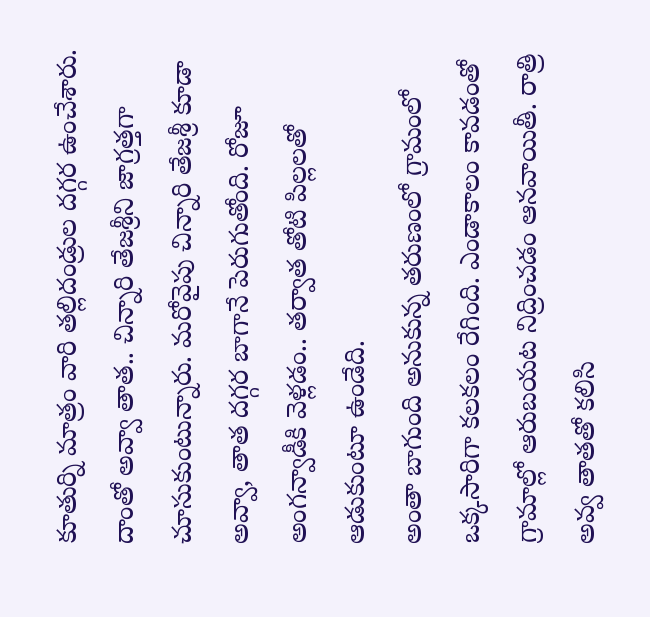కూతుర్ని మాత్రం వారి తల్లిదండ్రుల దగ్గర ఉంచేశారు. దాంతో అవ్వా తాత.. చిన్నారి తేజశ్రీని జాగ్రత్తగా చూసుకుంటున్నారు. మరోవైపు చిన్నారి తేజశ్రీ కూడా అవ్వా, తాత దగ్గర బాగానే పెరుగుతోంది. రోజూ అంగన్వాడీకి వెళ్లడం.. తర్వాత తోటి పిల్లలతో ఆడుకుంటూ ఉండేది.
అంతా బాగుంది అనుకున్న తరుణంలో గ్రామంలో ఒక్కసారిగా కలకలం రేగింది. ఎండాకాలం కావడంతో గ్రామాల్లో ఆరుబయట నిద్రించడం ఆనవాయితీ. రాత్రి అవ్వ తాతతో కలిసి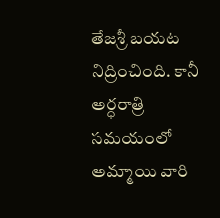తేజశ్రీ బయట నిద్రించింది. కానీ అర్ధరాత్రి సమయంలో అమ్మాయి వారి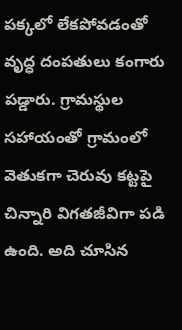పక్కలో లేకపోవడంతో వృద్ధ దంపతులు కంగారు పడ్డారు. గ్రామస్థుల సహాయంతో గ్రామంలో వెతుకగా చెరువు కట్టపై చిన్నారి విగతజీవిగా పడి ఉంది. అది చూసిన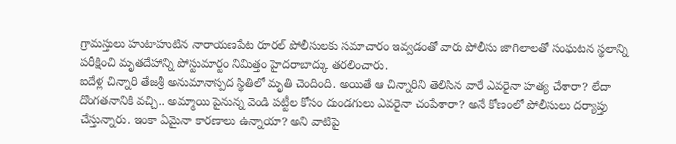గ్రామస్తులు హుటాహుటిన నారాయణపేట రూరల్ పోలీసులకు సమాచారం ఇవ్వడంతో వారు పోలీసు జాగిలాలతో సంఘటన స్థలాన్ని పరీక్షించి మృతదేహాన్ని పోస్టుమార్టం నిమిత్తం హైదరాబాద్కు తరలించారు.
ఐదేళ్ల చిన్నారి తేజశ్రీ అనుమానాస్పద స్థితిలో మృతి చెందింది. అయితే ఆ చిన్నారిని తెలిసిన వారే ఎవరైనా హత్య చేశారా? లేదా దొంగతనానికి వచ్చి.. అమ్మాయి పైనున్న వెండి పట్టీల కోసం దుండగులు ఎవరైనా చంపేశారా? అనే కోణంలో పోలీసులు దర్యాప్తు చేస్తున్నారు. ఇంకా ఏమైనా కారణాలు ఉన్నాయా? అని వాటిపై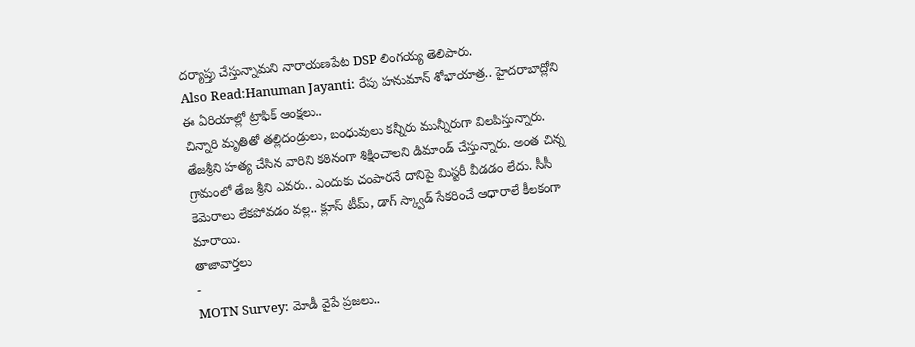దర్యాప్తు చేస్తున్నామని నారాయణపేట DSP లింగయ్య తెలిపారు.
Also Read:Hanuman Jayanti: రేపు హనుమాన్ శోభాయాత్ర.. హైదరాబాద్లోని ఈ ఏరియాల్లో ట్రాఫిక్ ఆంక్షలు..
చిన్నారి మృతితో తల్లిదండ్రులు, బంధువులు కన్నీరు మున్నీరుగా విలపిస్తున్నారు. తేజశ్రీని హత్య చేసిన వారిని కఠినంగా శిక్షించాలని డిమాండ్ చేస్తున్నారు. అంత చిన్న గ్రామంలో తేజ శ్రీని ఎవరు.. ఎందుకు చంపారనే దానిపై మిస్టరీ వీడడం లేదు. సీసీ కెమెరాలు లేకపోవడం వల్ల.. క్లూస్ టీమ్, డాగ్ స్క్వాడ్ సేకరించే ఆధారాలే కీలకంగా మారాయి.
తాజావార్తలు
-
MOTN Survey: మోడీ వైపే ప్రజలు..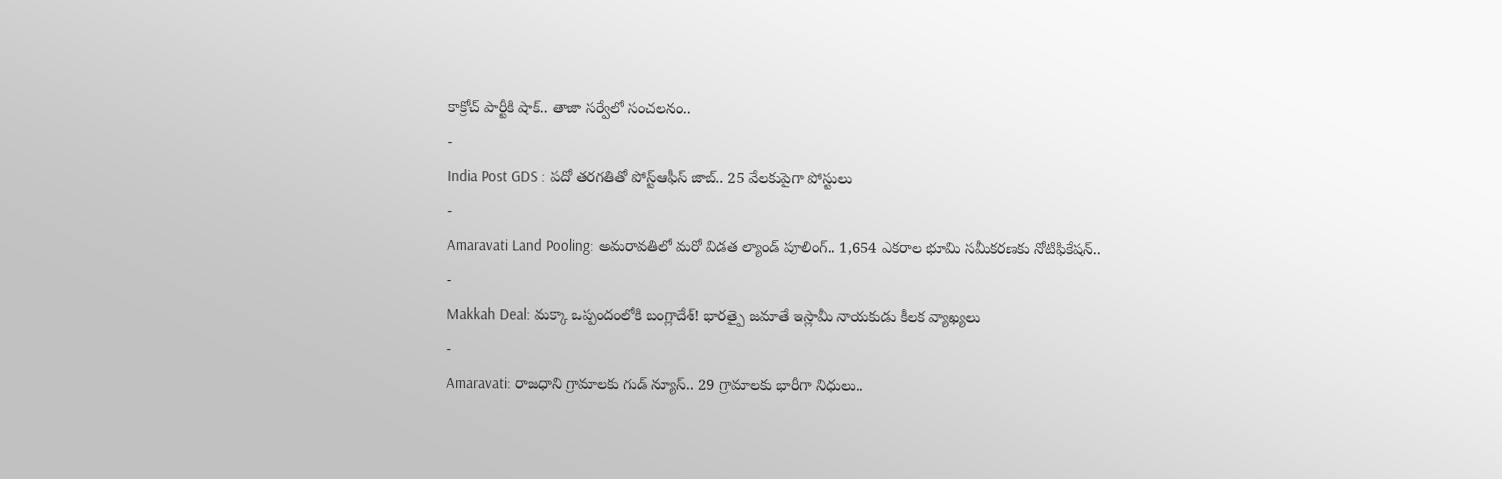కాక్రోచ్ పార్టీకి షాక్.. తాజా సర్వేలో సంచలనం..
-
India Post GDS : పదో తరగతితో పోస్ట్ఆఫీస్ జాబ్.. 25 వేలకుపైగా పోస్టులు
-
Amaravati Land Pooling: అమరావతిలో మరో విడత ల్యాండ్ పూలింగ్.. 1,654 ఎకరాల భూమి సమీకరణకు నోటిఫికేషన్..
-
Makkah Deal: మక్కా ఒప్పందంలోకి బంగ్లాదేశ్! భారత్పై జమాతే ఇస్లామీ నాయకుడు కీలక వ్యాఖ్యలు
-
Amaravati: రాజధాని గ్రామాలకు గుడ్ న్యూస్.. 29 గ్రామాలకు భారీగా నిధులు..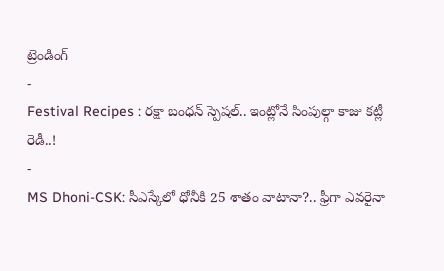ట్రెండింగ్
-
Festival Recipes : రక్షా బంధన్ స్పెషల్.. ఇంట్లోనే సింపుల్గా కాజు కట్లీ రెడీ..!
-
MS Dhoni-CSK: సీఎస్కేలో ధోనీకి 25 శాతం వాటానా?.. ఫ్రీగా ఎవరైనా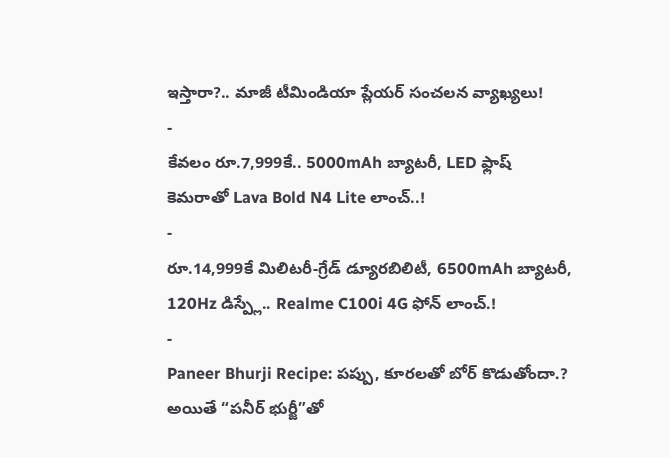ఇస్తారా?.. మాజీ టీమిండియా ప్లేయర్ సంచలన వ్యాఖ్యలు!
-
కేవలం రూ.7,999కే.. 5000mAh బ్యాటరీ, LED ఫ్లాష్ కెమరాతో Lava Bold N4 Lite లాంచ్..!
-
రూ.14,999కే మిలిటరీ-గ్రేడ్ డ్యూరబిలిటీ, 6500mAh బ్యాటరీ, 120Hz డిస్ప్లే.. Realme C100i 4G ఫోన్ లాంచ్.!
-
Paneer Bhurji Recipe: పప్పు, కూరలతో బోర్ కొడుతోందా.? అయితే “పనీర్ భుర్జీ”తో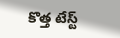కొత్త టేస్ట్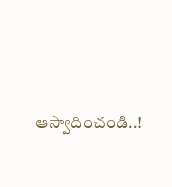ఆస్వాదించండి..!